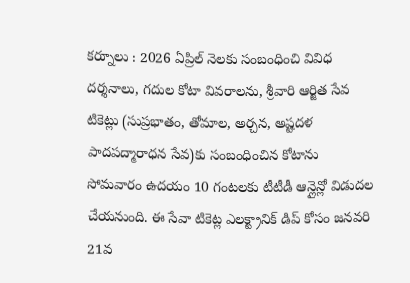కర్నూలు : 2026 ఏప్రిల్ నెలకు సంబంధించి వివిధ దర్శనాలు, గదుల కోటా వివరాలను, శ్రీవారి ఆర్జిత సేవ టికెట్లు (సుప్రభాతం, తోమాల, అర్చన, అష్టదళ పాదపద్మారాధన సేవ)కు సంబంధించిన కోటాను సోమవారం ఉదయం 10 గంటలకు టీటీడీ ఆన్లైన్లో విడుదల చేయనుంది. ఈ సేవా టికెట్ల ఎలక్ట్రానిక్ డిప్ కోసం జనవరి 21వ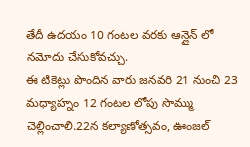తేదీ ఉదయం 10 గంటల వరకు ఆన్లైన్ లో నమోదు చేసుకోవచ్చు.
ఈ టికెట్లు పొందిన వారు జనవరి 21 నుంచి 23 మధ్యాహ్నం 12 గంటల లోపు సొమ్ము చెల్లించాలి.22న కల్యాణోత్సవం, ఊంజల్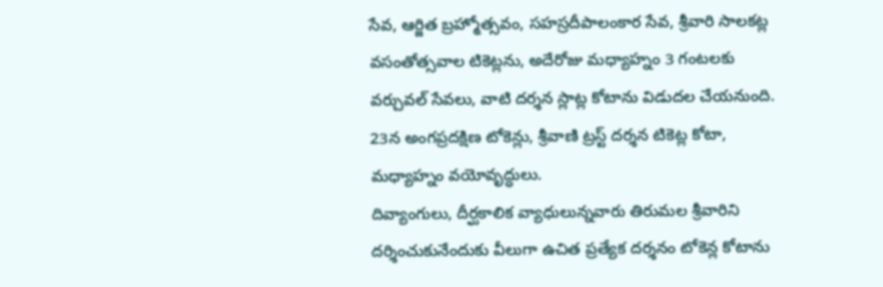సేవ, ఆర్జిత బ్రహ్మోత్సవం, సహస్రదీపాలంకార సేవ, శ్రీవారి సాలకట్ల వసంతోత్సవాల టికెట్లను, అదేరోజు మధ్యాహ్నం 3 గంటలకు వర్చువల్ సేవలు, వాటి దర్శన స్లాట్ల కోటాను విడుదల చేయనుంది. 23న అంగప్రదక్షిణ టోకెన్లు, శ్రీవాణి ట్రస్ట్ దర్శన టికెట్ల కోటా, మధ్యాహ్నం వయోవృద్ధులు.
దివ్యాంగులు, దీర్ఘకాలిక వ్యాధులున్నవారు తిరుమల శ్రీవారిని దర్శించుకునేందుకు వీలుగా ఉచిత ప్రత్యేక దర్శనం టోకెన్ల కోటాను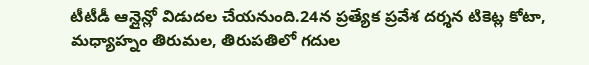టీటీడీ ఆన్లైన్లో విడుదల చేయనుంది.24న ప్రత్యేక ప్రవేశ దర్శన టికెట్ల కోటా, మధ్యాహ్నం తిరుమల, తిరుపతిలో గదుల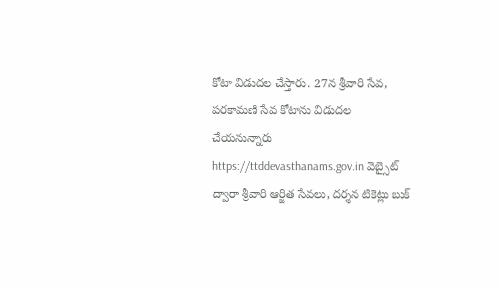కోటా విడుదల చేస్తారు. 27న శ్రీవారి సేవ, పరకామణి సేవ కోటాను విడుదల చేయనున్నారు https://ttddevasthanams.gov.in వెబ్సైట్ ద్వారా శ్రీవారి ఆర్జిత సేవలు, దర్శన టికెట్లు బుక్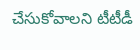చేసుకోవాలని టీటీడీ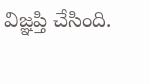విజ్ఞప్తి చేసింది.